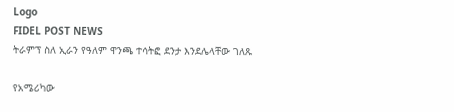Logo
FIDEL POST NEWS
ትራምፕ ስለ ኢራን የዓለም ዋንጫ ተሳትፎ ደንታ እንደሌላቸው ገለጹ

የአሜሪካው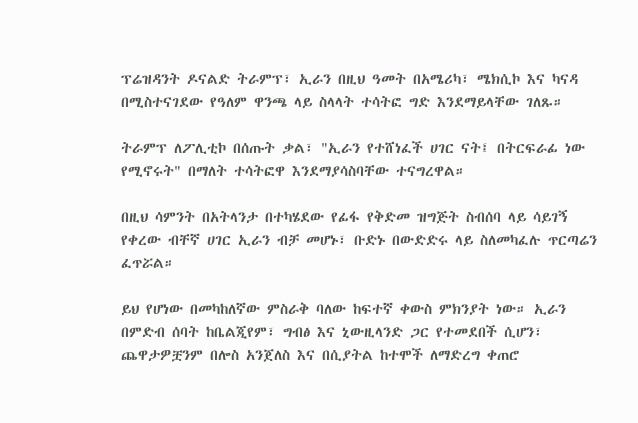ፕሬዝዳንት ዶናልድ ትራምፕ፣ ኢራን በዚህ ዓመት በአሜሪካ፣ ሜክሲኮ እና ካናዳ በሚስተናገደው የዓለም ዋንጫ ላይ ስላላት ተሳትፎ ግድ እንደማይላቸው ገለጹ።

ትራምፕ ለፖሊቲኮ በሰጡት ቃል፣ "ኢራን የተሸነፈች ሀገር ናት፤ በትርፍራፊ ነው የሚኖሩት" በማለት ተሳትፎዋ እንደማያሳስባቸው ተናግረዋል።

በዚህ ሳምንት በአትላንታ በተካሄደው የፊፋ የቅድመ ዝግጅት ስብሰባ ላይ ሳይገኝ የቀረው ብቸኛ ሀገር ኢራን ብቻ መሆኑ፣ ቡድኑ በውድድሩ ላይ ስለመካፈሉ ጥርጣሬን ፈጥሯል።

ይህ የሆነው በመካከለኛው ምስራቅ ባለው ከፍተኛ ቀውስ ምክንያት ነው። ኢራን በምድብ ሰባት ከቤልጂየም፣ ግብፅ እና ኒውዚላንድ ጋር የተመደበች ሲሆን፣ ጨዋታዎቿንም በሎስ አንጀለስ እና በሲያትል ከተሞች ለማድረግ ቀጠሮ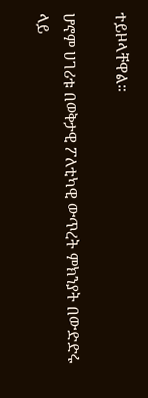ተይዞላቸዋል።

ሆኖም ሀገሪቱ በወቅታዊ ፖለቲካዊ ውጥረት ምክንያት በውድድሩ ላይ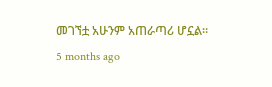መገኘቷ አሁንም አጠራጣሪ ሆኗል።
5 months ago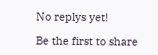No replys yet!

Be the first to share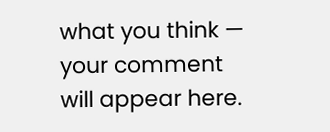what you think — your comment will appear here.